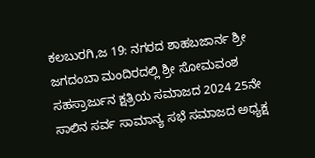ಕಲಬುರಗಿ,ಜ 19: ನಗರದ ಶಾಹಬಜಾರ್ನ ಶ್ರೀ ಜಗದಂಬಾ ಮಂದಿರದಲ್ಲಿ ಶ್ರೀ ಸೋಮವಂಶ ಸಹಸ್ರಾರ್ಜುನ ಕ್ಷತ್ರಿಯ ಸಮಾಜದ 2024 25ನೇ ಸಾಲಿನ ಸರ್ವ ಸಾಮಾನ್ಯ ಸಭೆ ಸಮಾಜದ ಅಧ್ಯಕ್ಷ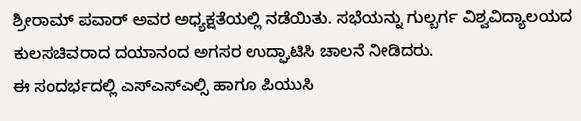ಶ್ರೀರಾಮ್ ಪವಾರ್ ಅವರ ಅಧ್ಯಕ್ಷತೆಯಲ್ಲಿ ನಡೆಯಿತು. ಸಭೆಯನ್ನು ಗುಲ್ಬರ್ಗ ವಿಶ್ವವಿದ್ಯಾಲಯದ ಕುಲಸಚಿವರಾದ ದಯಾನಂದ ಅಗಸರ ಉದ್ಘಾಟಿಸಿ ಚಾಲನೆ ನೀಡಿದರು.
ಈ ಸಂದರ್ಭದಲ್ಲಿ ಎಸ್ಎಸ್ಎಲ್ಸಿ ಹಾಗೂ ಪಿಯುಸಿ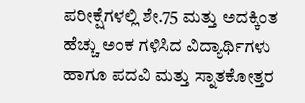ಪರೀಕ್ಷೆಗಳಲ್ಲಿ ಶೇ.75 ಮತ್ತು ಅದಕ್ಕಿಂತ ಹೆಚ್ಚು ಅಂಕ ಗಳಿಸಿದ ವಿದ್ಯಾರ್ಥಿಗಳು ಹಾಗೂ ಪದವಿ ಮತ್ತು ಸ್ನಾತಕೋತ್ತರ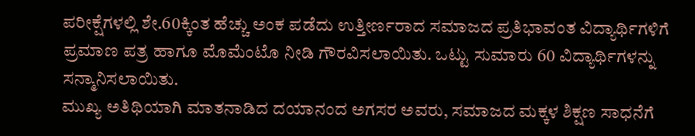ಪರೀಕ್ಷೆಗಳಲ್ಲಿ ಶೇ.60ಕ್ಕಿಂತ ಹೆಚ್ಚು ಅಂಕ ಪಡೆದು ಉತ್ತೀರ್ಣರಾದ ಸಮಾಜದ ಪ್ರತಿಭಾವಂತ ವಿದ್ಯಾರ್ಥಿಗಳಿಗೆ ಪ್ರಮಾಣ ಪತ್ರ ಹಾಗೂ ಮೊಮೆಂಟೊ ನೀಡಿ ಗೌರವಿಸಲಾಯಿತು. ಒಟ್ಟು ಸುಮಾರು 60 ವಿದ್ಯಾರ್ಥಿಗಳನ್ನು ಸನ್ಮಾನಿಸಲಾಯಿತು.
ಮುಖ್ಯ ಅತಿಥಿಯಾಗಿ ಮಾತನಾಡಿದ ದಯಾನಂದ ಅಗಸರ ಅವರು, ಸಮಾಜದ ಮಕ್ಕಳ ಶಿಕ್ಷಣ ಸಾಧನೆಗೆ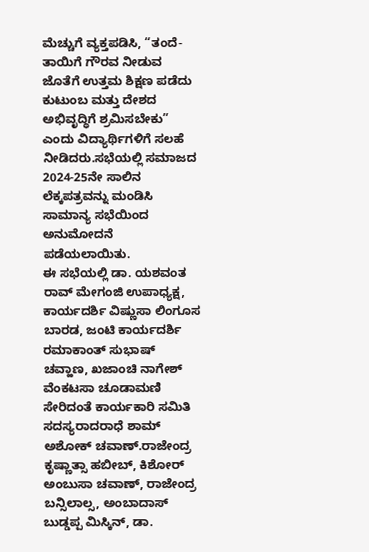ಮೆಚ್ಚುಗೆ ವ್ಯಕ್ತಪಡಿಸಿ, “ತಂದೆ-ತಾಯಿಗೆ ಗೌರವ ನೀಡುವ ಜೊತೆಗೆ ಉತ್ತಮ ಶಿಕ್ಷಣ ಪಡೆದು ಕುಟುಂಬ ಮತ್ತು ದೇಶದ ಅಭಿವೃದ್ಧಿಗೆ ಶ್ರಮಿಸಬೇಕು” ಎಂದು ವಿದ್ಯಾರ್ಥಿಗಳಿಗೆ ಸಲಹೆ ನೀಡಿದರು.ಸಭೆಯಲ್ಲಿ ಸಮಾಜದ 2024-25ನೇ ಸಾಲಿನ ಲೆಕ್ಕಪತ್ರವನ್ನು ಮಂಡಿಸಿ ಸಾಮಾನ್ಯ ಸಭೆಯಿಂದ ಅನುಮೋದನೆ ಪಡೆಯಲಾಯಿತು.
ಈ ಸಭೆಯಲ್ಲಿ ಡಾ. ಯಶವಂತ ರಾವ್ ಮೇಗಂಜಿ ಉಪಾಧ್ಯಕ್ಷ, ಕಾರ್ಯದರ್ಶಿ ವಿಷ್ಣುಸಾ ಲಿಂಗೂಸ ಬಾರಡ, ಜಂಟಿ ಕಾರ್ಯದರ್ಶಿ ರಮಾಕಾಂತ್ ಸುಭಾಷ್ ಚವ್ಹಾಣ, ಖಜಾಂಚಿ ನಾಗೇಶ್ ವೆಂಕಟಸಾ ಚೂಡಾಮಣಿ ಸೇರಿದಂತೆ ಕಾರ್ಯಕಾರಿ ಸಮಿತಿ ಸದಸ್ಯರಾದರಾಧೆ ಶಾಮ್ ಅಶೋಕ್ ಚವಾಣ್.ರಾಜೇಂದ್ರ ಕೃಷ್ಣಾತ್ಸಾ ಹಬೀಬ್, ಕಿಶೋರ್ ಅಂಬುಸಾ ಚವಾಣ್, ರಾಜೇಂದ್ರ ಬನ್ಸಿಲಾಲ್ಸ, ಅಂಬಾದಾಸ್ ಬುಡ್ಡಪ್ಪ ಮಿಸ್ಕಿನ್, ಡಾ.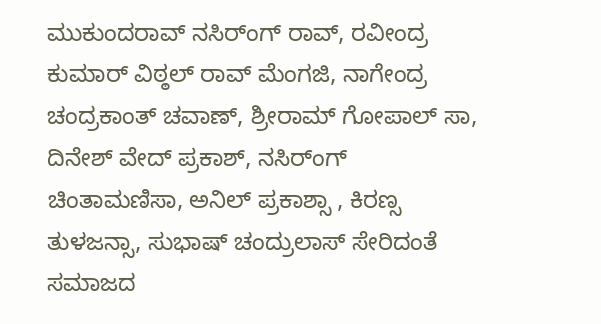ಮುಕುಂದರಾವ್ ನಸಿರ್ಂಗ್ ರಾವ್, ರವೀಂದ್ರ ಕುಮಾರ್ ವಿಠ್ಠಲ್ ರಾವ್ ಮೆಂಗಜಿ, ನಾಗೇಂದ್ರ ಚಂದ್ರಕಾಂತ್ ಚವಾಣ್, ಶ್ರೀರಾಮ್ ಗೋಪಾಲ್ ಸಾ, ದಿನೇಶ್ ವೇದ್ ಪ್ರಕಾಶ್, ನಸಿರ್ಂಗ್ ಚಿಂತಾಮಣಿಸಾ, ಅನಿಲ್ ಪ್ರಕಾಶ್ಸಾ , ಕಿರಣ್ಸ ತುಳಜನ್ಸಾ, ಸುಭಾಷ್ ಚಂದ್ರುಲಾಸ್ ಸೇರಿದಂತೆ ಸಮಾಜದ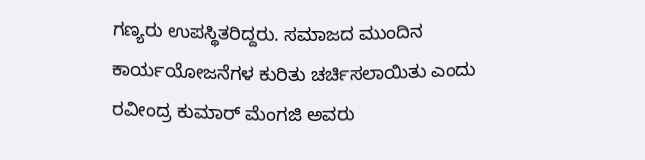ಗಣ್ಯರು ಉಪಸ್ಥಿತರಿದ್ದರು. ಸಮಾಜದ ಮುಂದಿನ ಕಾರ್ಯಯೋಜನೆಗಳ ಕುರಿತು ಚರ್ಚಿಸಲಾಯಿತು ಎಂದು ರವೀಂದ್ರ ಕುಮಾರ್ ಮೆಂಗಜಿ ಅವರು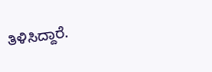ತಿಳಿಸಿದ್ದಾರೆ.